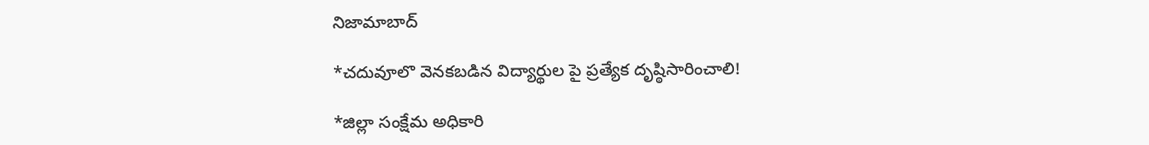నిజామాబాద్

*చదువూలొ వెనకబడిన విద్యార్థుల పై ప్రత్యేక దృష్ఠిసారించాలి!

*జిల్లా సంక్షేమ అధికారి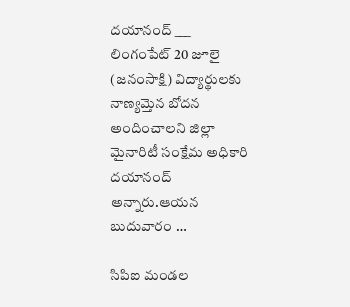దయానంద్ ___ లింగంపేట్ 20 జూలై (జనంసాక్షి) విద్యార్థులకు నాణ్యమ్తెన బోదన అందించాలని జిల్లా మైనారిటీ సంక్షేమ అధికారి దయానంద్ అన్నారు.ఆయన బుదువారం …

సిపిఐ మండల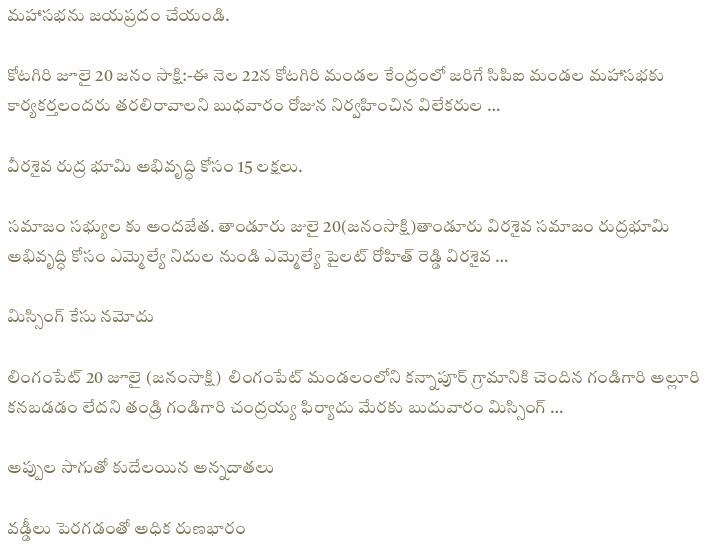మహాసభను జయప్రదం చేయండి.

కోటగిరి జూలై 20 జనం సాక్షి:-ఈ నెల 22న కోటగిరి మండల కేంద్రంలో జరిగే సిపిఐ మండల మహాసభకు కార్యకర్తలందరు తరలిరావాలని బుధవారం రోజున నిర్వహించిన విలేకరుల …

వీరశైవ రుద్ర భూమి అభివృద్ధి కోసం 15 లక్షలు.

సమాజం సభ్యుల కు అందజేత. తాండూరు జులై 20(జనంసాక్షి)తాండూరు విరశైవ సమాజం రుద్రభూమి అభివృద్ధి కోసం ఎమ్మెల్యే నిదుల నుండి ఎమ్మెల్యే పైలట్ రోహిత్ రెడ్డి విరశైవ …

మిస్సింగ్ కేసు నమోదు

లింగంపేట్ 20 జూలై (జనంసాక్షి)  లింగంపేట్ మండలంలోని కన్నాపూర్ గ్రామానికి చెందిన గండిగారి అల్లూరి కనబడడం లేదని తండ్రి గండిగారి చంద్రయ్య ఫిర్యాదు మేరకు బుదువారం మిస్సింగ్ …

అప్పుల సాగుతో కుదేలయిన అన్నదాతలు

వడ్డీలు పెరగడంతో అధిక రుణభారం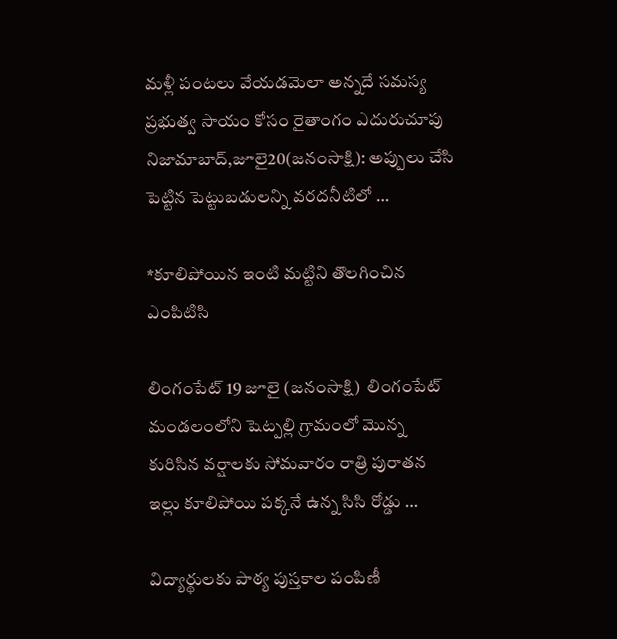మళ్లీ పంటలు వేయడమెలా అన్నదే సమస్య ప్రభుత్వ సాయం కోసం రైతాంగం ఎదురుచూపు నిజామాబాద్‌,జూలై20(జ‌నంసాక్షి): అప్పులు చేసి పెట్టిన పెట్టుబడులన్ని వరదనీటిలో …

*కూలిపోయిన ఇంటి మట్టిని తొలగించిన ఎంపిటిసి

లింగంపేట్ 19 జూలై (జనంసాక్షి)  లింగంపేట్ మండలంలోని షెట్పల్లి గ్రామంలో మొన్న కురిసిన వర్షాలకు సోమవారం రాత్రి పురాతన ఇల్లు కూలిపోయి పక్కనే ఉన్న సిసి రోడ్డు …

విద్యార్థులకు పాఠ్య పుస్తకాల పంపిణీ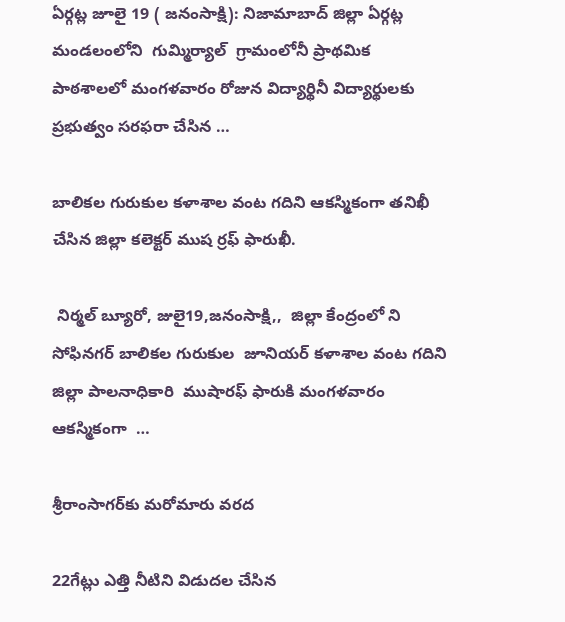ఏర్గట్ల జూలై 19 ( జనంసాక్షి): నిజామాబాద్ జిల్లా ఏర్గట్ల మండలంలోని  గుమ్మిర్యాల్  గ్రామంలోనీ ప్రాథమిక పాఠశాలలో మంగళవారం రోజున విద్యార్థినీ విద్యార్థులకు ప్రభుత్వం సరఫరా చేసిన …

బాలికల గురుకుల కళాశాల వంట గదిని ఆకస్మికంగా తనిఖీ చేసిన జిల్లా కలెక్టర్ ముష ర్రఫ్ ఫారుఖీ.

 నిర్మల్ బ్యూరో, జులై19,జనంసాక్షి,,  జిల్లా కేంద్రంలో ని    సోఫినగర్ బాలికల గురుకుల  జూనియర్ కళాశాల వంట గదిని జిల్లా పాలనాధికారి  ముషారఫ్ ఫారుకి మంగళవారం  ఆకస్మికంగా  …

శ్రీరాంసాగర్‌కు మరోమారు వరద

22గేట్లు ఎత్తి నీటిని విడుదల చేసిన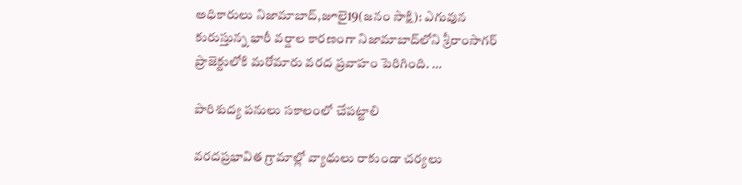అధికారులు నిజామాబాద్‌,జూలై19(జనం సాక్షి): ఎగువున కురుస్తున్న భారీ వర్షాల కారణంగా నిజామాబాద్‌లోని శ్రీరాంసాగర్‌ ప్రాజెక్టులోకి మరోమారు వరద ప్రవాహం పెరిగింది. …

పారిశుద్య పనులు సకాలంలో చేపట్టాలి

వరదప్రభావిత గ్రామాల్లో వ్యాధులు రాకుండా చర్యలు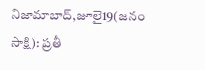నిజామాబాద్‌,జూలై19(జనం సాక్షి): ప్రతీ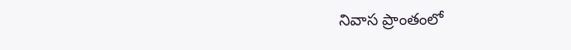నివాస ప్రాంతంలో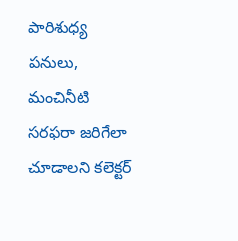పారిశుధ్య పనులు, మంచినీటి సరఫరా జరిగేలా చూడాలని కలెక్టర్‌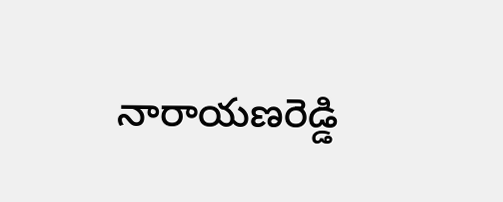నారాయణరెడ్డి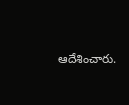ఆదేశించారు.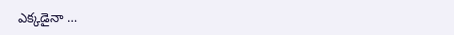ఎక్కడైనా …